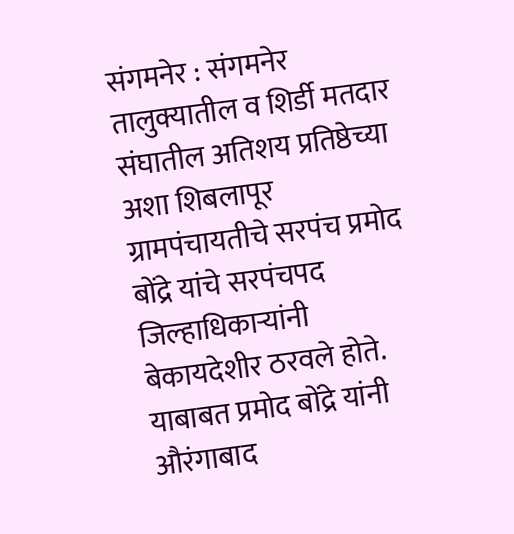संगमनेर : संगमनेर तालुक्यातील व शिर्डी मतदार संघातील अतिशय प्रतिष्ठेच्या अशा शिबलापूर ग्रामपंचायतीचे सरपंच प्रमोद बोंद्रे यांचे सरपंचपद जिल्हाधिकाऱ्यांनी बेकायदेशीर ठरवले होते. याबाबत प्रमोद बोंद्रे यांनी औरंगाबाद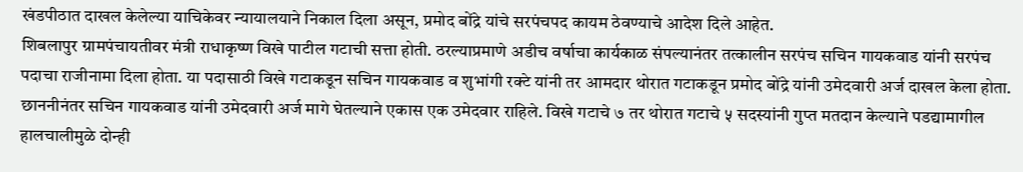खंडपीठात दाखल केलेल्या याचिकेवर न्यायालयाने निकाल दिला असून, प्रमोद बोंद्रे यांचे सरपंचपद कायम ठेवण्याचे आदेश दिले आहेत.
शिबलापुर ग्रामपंचायतीवर मंत्री राधाकृष्ण विखे पाटील गटाची सत्ता होती. ठरल्याप्रमाणे अडीच वर्षाचा कार्यकाळ संपल्यानंतर तत्कालीन सरपंच सचिन गायकवाड यांनी सरपंच पदाचा राजीनामा दिला होता. या पदासाठी विखे गटाकडून सचिन गायकवाड व शुभांगी रक्टे यांनी तर आमदार थोरात गटाकडून प्रमोद बोंद्रे यांनी उमेदवारी अर्ज दाखल केला होता. छाननीनंतर सचिन गायकवाड यांनी उमेदवारी अर्ज मागे घेतल्याने एकास एक उमेदवार राहिले. विखे गटाचे ७ तर थोरात गटाचे ५ सदस्यांनी गुप्त मतदान केल्याने पडद्यामागील हालचालीमुळे दोन्ही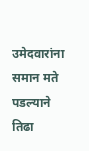उमेदवारांना समान मते पडल्याने तिढा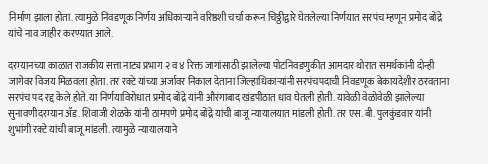निर्माण झाला होता. त्यामुळे निवडणूक निर्णय अधिकाऱ्याने वरिष्ठशी चर्चा करून चिठ्ठीद्वारे घेतलेल्या निर्णयात सरपंच म्हणून प्रमोद बोंद्रे यांचे नाव जाहीर करण्यात आले.

दरम्यानच्या काळात राजकीय सत्ता नाट्य प्रभाग २ व ४ रिक्त जागांसाठी झालेल्या पोटनिवडणुकीत आमदार थोरात समर्थकांनी दोन्ही जागेवर विजय मिळवला होता. तर रक्टे यांच्या अर्जावर निकाल देताना जिल्हाधिकाऱ्यांनी सरपंचपदाची निवडणूक बेकायदेशीर ठरवताना सरपंच पद रद्द केले होते. या निर्णयाविरोधात प्रमोद बोंद्रे यांनी औरंगाबाद खंडपीठात धाव घेतली होती. यावेळी वेळोवेळी झालेल्या सुनावणीदरम्यान ॲड. शिवाजी शेळके यांनी ठामपणे प्रमोद बोंद्रे यांची बाजू न्यायालयात मांडली होती. तर एस. बी. पुलकुंडवार यांनी शुभांगी रक्टे यांची बाजू मांडली. त्यामुळे न्यायालयाने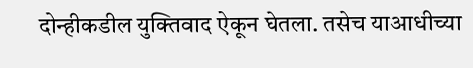दोन्हीकडील युक्तिवाद ऐकून घेतला. तसेच याआधीच्या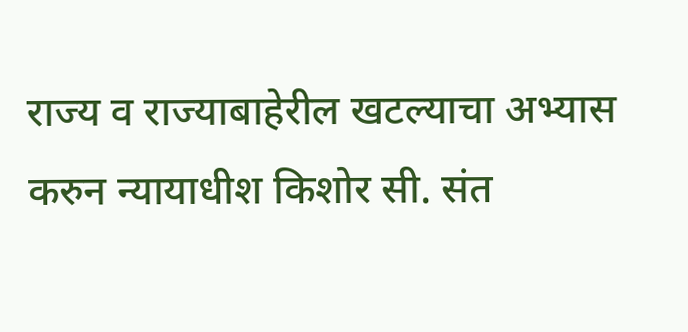राज्य व राज्याबाहेरील खटल्याचा अभ्यास करुन न्यायाधीश किशोर सी. संत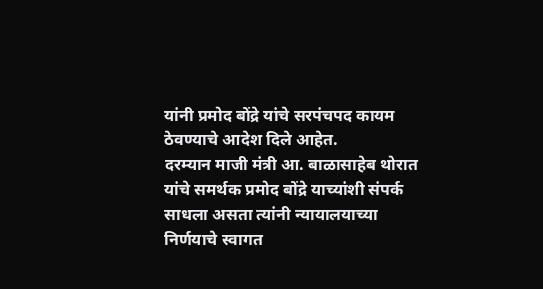यांनी प्रमोद बोंद्रे यांचे सरपंचपद कायम ठेवण्याचे आदेश दिले आहेत.
दरम्यान माजी मंत्री आ. बाळासाहेब थोरात यांचे समर्थक प्रमोद बोंद्रे याच्यांशी संपर्क साधला असता त्यांनी न्यायालयाच्या निर्णयाचे स्वागत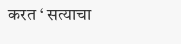करत ‘ सत्याचा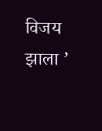विजय झाला ’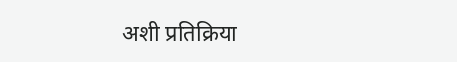अशी प्रतिक्रिया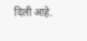दिली आहे.